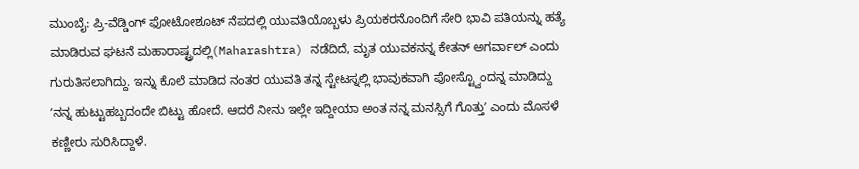ಮುಂಬೈ: ಪ್ರಿ-ವೆಡ್ಡಿಂಗ್ ಫೋಟೋಶೂಟ್ ನೆಪದಲ್ಲಿ ಯುವತಿಯೊಬ್ಬಳು ಪ್ರಿಯಕರನೊಂದಿಗೆ ಸೇರಿ ಭಾವಿ ಪತಿಯನ್ನು ಹತ್ಯೆ ಮಾಡಿರುವ ಘಟನೆ ಮಹಾರಾಷ್ಟ್ರದಲ್ಲಿ(Maharashtra) ನಡೆದಿದೆ, ಮೃತ ಯುವಕನನ್ನ ಕೇತನ್ ಅಗರ್ವಾಲ್ ಎಂದು ಗುರುತಿಸಲಾಗಿದ್ದು. ಇನ್ನು ಕೊಲೆ ಮಾಡಿದ ನಂತರ ಯುವತಿ ತನ್ನ ಸ್ಟೇಟಸ್ನಲ್ಲಿ ಭಾವುಕವಾಗಿ ಪೋಸ್ಟ್ವೊಂದನ್ನ ಮಾಡಿದ್ದು ʻನನ್ನ ಹುಟ್ಟುಹಬ್ಬದಂದೇ ಬಿಟ್ಟು ಹೋದೆ. ಆದರೆ ನೀನು ಇಲ್ಲೇ ಇದ್ದೀಯಾ ಅಂತ ನನ್ನ ಮನಸ್ಸಿಗೆ ಗೊತ್ತುʼ ಎಂದು ಮೊಸಳೆ ಕಣ್ಣೀರು ಸುರಿಸಿದ್ದಾಳೆ.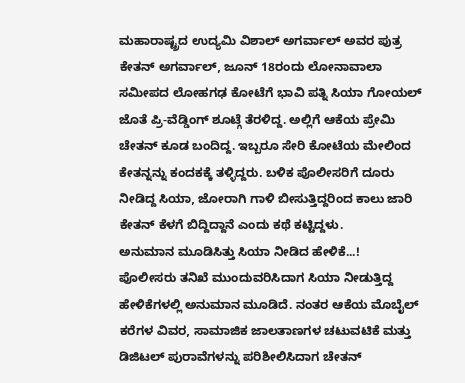ಮಹಾರಾಷ್ಟ್ರದ ಉದ್ಯಮಿ ವಿಶಾಲ್ ಅಗರ್ವಾಲ್ ಅವರ ಪುತ್ರ ಕೇತನ್ ಅಗರ್ವಾಲ್, ಜೂನ್ 18ರಂದು ಲೋನಾವಾಲಾ ಸಮೀಪದ ಲೋಹಗಢ ಕೋಟೆಗೆ ಭಾವಿ ಪತ್ನಿ ಸಿಯಾ ಗೋಯಲ್ ಜೊತೆ ಪ್ರಿ-ವೆಡ್ಡಿಂಗ್ ಶೂಟ್ಗೆ ತೆರಳಿದ್ದ. ಅಲ್ಲಿಗೆ ಆಕೆಯ ಪ್ರೇಮಿ ಚೇತನ್ ಕೂಡ ಬಂದಿದ್ದ. ಇಬ್ಬರೂ ಸೇರಿ ಕೋಟೆಯ ಮೇಲಿಂದ ಕೇತನ್ನನ್ನು ಕಂದಕಕ್ಕೆ ತಳ್ಳಿದ್ದರು. ಬಳಿಕ ಪೊಲೀಸರಿಗೆ ದೂರು ನೀಡಿದ್ದ ಸಿಯಾ, ಜೋರಾಗಿ ಗಾಳಿ ಬೀಸುತ್ತಿದ್ದರಿಂದ ಕಾಲು ಜಾರಿ ಕೇತನ್ ಕೆಳಗೆ ಬಿದ್ದಿದ್ದಾನೆ ಎಂದು ಕಥೆ ಕಟ್ಟಿದ್ದಳು.
ಅನುಮಾನ ಮೂಡಿಸಿತ್ತು ಸಿಯಾ ನೀಡಿದ ಹೇಳಿಕೆ...!
ಪೊಲೀಸರು ತನಿಖೆ ಮುಂದುವರಿಸಿದಾಗ ಸಿಯಾ ನೀಡುತ್ತಿದ್ದ ಹೇಳಿಕೆಗಳಲ್ಲಿ ಅನುಮಾನ ಮೂಡಿದೆ. ನಂತರ ಆಕೆಯ ಮೊಬೈಲ್ ಕರೆಗಳ ವಿವರ, ಸಾಮಾಜಿಕ ಜಾಲತಾಣಗಳ ಚಟುವಟಿಕೆ ಮತ್ತು ಡಿಜಿಟಲ್ ಪುರಾವೆಗಳನ್ನು ಪರಿಶೀಲಿಸಿದಾಗ ಚೇತನ್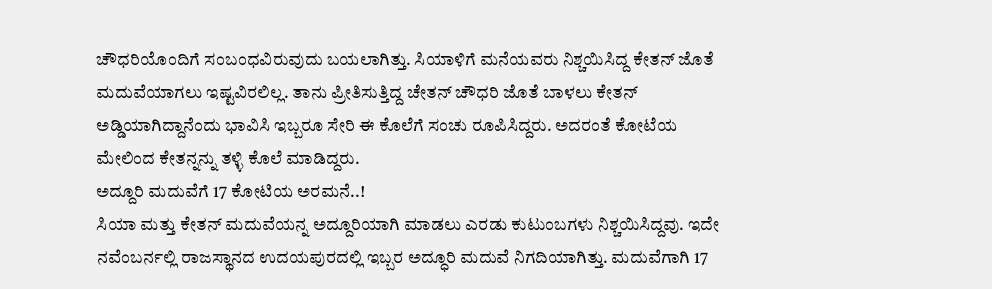ಚೌಧರಿಯೊಂದಿಗೆ ಸಂಬಂಧವಿರುವುದು ಬಯಲಾಗಿತ್ತು. ಸಿಯಾಳಿಗೆ ಮನೆಯವರು ನಿಶ್ಚಯಿಸಿದ್ದ ಕೇತನ್ ಜೊತೆ ಮದುವೆಯಾಗಲು ಇಷ್ಟವಿರಲಿಲ್ಲ. ತಾನು ಪ್ರೀತಿಸುತ್ತಿದ್ದ ಚೇತನ್ ಚೌಧರಿ ಜೊತೆ ಬಾಳಲು ಕೇತನ್ ಅಡ್ಡಿಯಾಗಿದ್ದಾನೆಂದು ಭಾವಿಸಿ ಇಬ್ಬರೂ ಸೇರಿ ಈ ಕೊಲೆಗೆ ಸಂಚು ರೂಪಿಸಿದ್ದರು. ಅದರಂತೆ ಕೋಟೆಯ ಮೇಲಿಂದ ಕೇತನ್ನನ್ನು ತಳ್ಳಿ ಕೊಲೆ ಮಾಡಿದ್ದರು.
ಅದ್ದೂರಿ ಮದುವೆಗೆ 17 ಕೋಟಿಯ ಅರಮನೆ..!
ಸಿಯಾ ಮತ್ತು ಕೇತನ್ ಮದುವೆಯನ್ನ ಅದ್ದೂರಿಯಾಗಿ ಮಾಡಲು ಎರಡು ಕುಟುಂಬಗಳು ನಿಶ್ಚಯಿಸಿದ್ದವು. ಇದೇ ನವೆಂಬರ್ನಲ್ಲಿ ರಾಜಸ್ಥಾನದ ಉದಯಪುರದಲ್ಲಿ ಇಬ್ಬರ ಅದ್ಧೂರಿ ಮದುವೆ ನಿಗದಿಯಾಗಿತ್ತು. ಮದುವೆಗಾಗಿ 17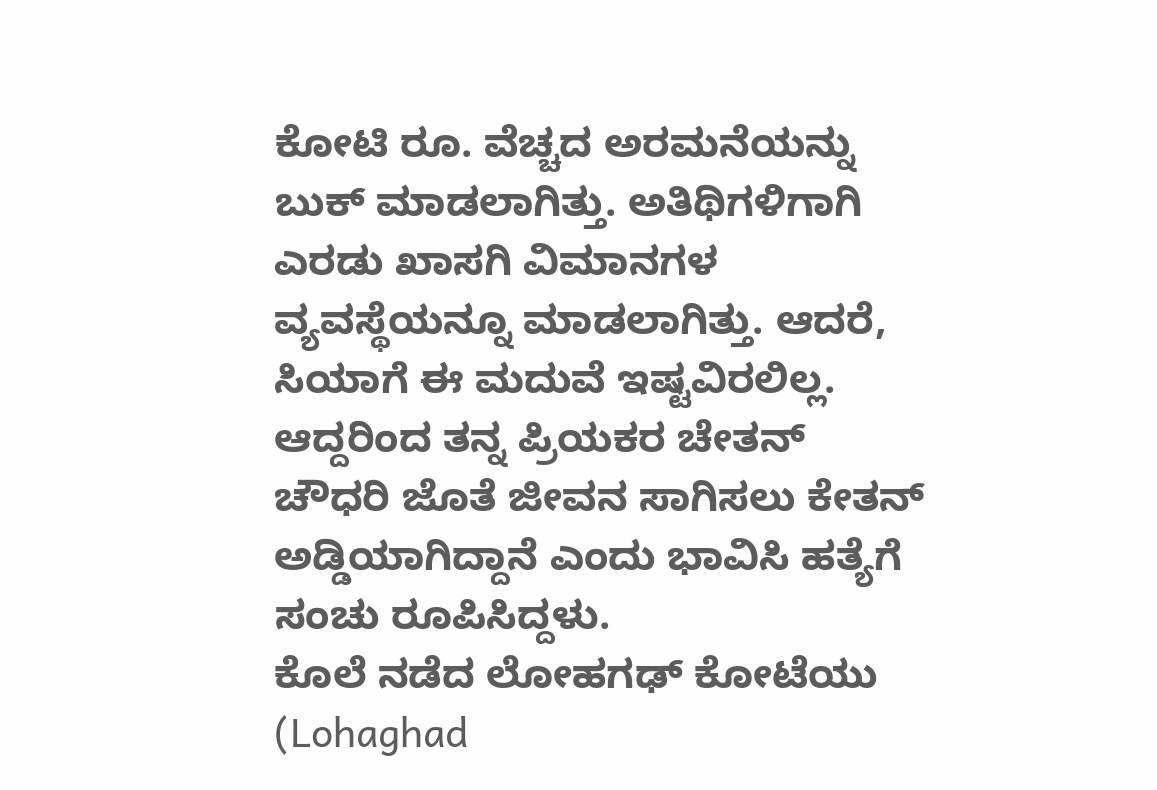ಕೋಟಿ ರೂ. ವೆಚ್ಚದ ಅರಮನೆಯನ್ನು ಬುಕ್ ಮಾಡಲಾಗಿತ್ತು. ಅತಿಥಿಗಳಿಗಾಗಿ ಎರಡು ಖಾಸಗಿ ವಿಮಾನಗಳ ವ್ಯವಸ್ಥೆಯನ್ನೂ ಮಾಡಲಾಗಿತ್ತು. ಆದರೆ, ಸಿಯಾಗೆ ಈ ಮದುವೆ ಇಷ್ಟವಿರಲಿಲ್ಲ. ಆದ್ದರಿಂದ ತನ್ನ ಪ್ರಿಯಕರ ಚೇತನ್ ಚೌಧರಿ ಜೊತೆ ಜೀವನ ಸಾಗಿಸಲು ಕೇತನ್ ಅಡ್ಡಿಯಾಗಿದ್ದಾನೆ ಎಂದು ಭಾವಿಸಿ ಹತ್ಯೆಗೆ ಸಂಚು ರೂಪಿಸಿದ್ದಳು.
ಕೊಲೆ ನಡೆದ ಲೋಹಗಢ್ ಕೋಟೆಯು (Lohaghad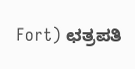Fort) ಛತ್ರಪತಿ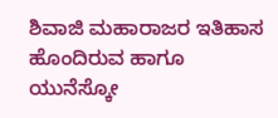ಶಿವಾಜಿ ಮಹಾರಾಜರ ಇತಿಹಾಸ ಹೊಂದಿರುವ ಹಾಗೂ ಯುನೆಸ್ಕೋ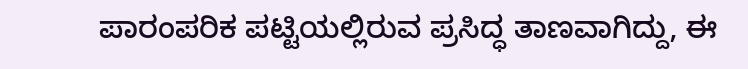ಪಾರಂಪರಿಕ ಪಟ್ಟಿಯಲ್ಲಿರುವ ಪ್ರಸಿದ್ಧ ತಾಣವಾಗಿದ್ದು, ಈ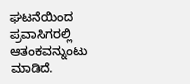ಘಟನೆಯಿಂದ ಪ್ರವಾಸಿಗರಲ್ಲಿ ಆತಂಕವನ್ನುಂಟು ಮಾಡಿದೆ.